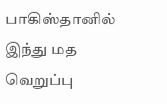பாகிஸ்தானில் இந்து மத வெறுப்பு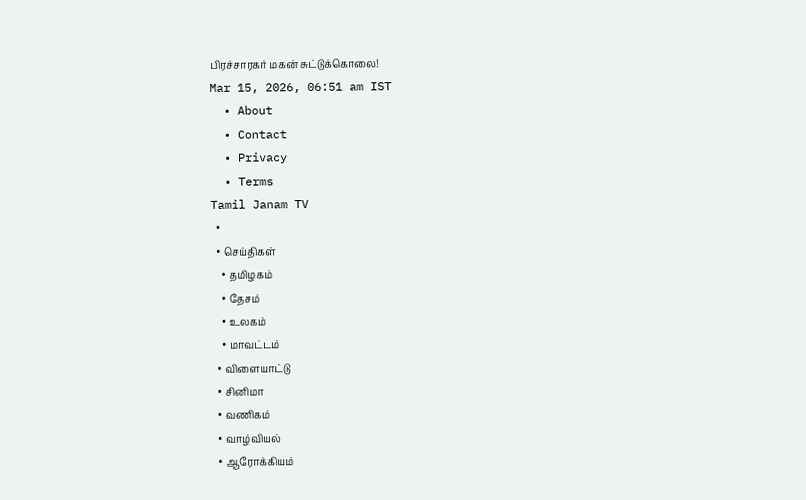பிரச்சாரகர் மகன் சுட்டுக்கொலை!
Mar 15, 2026, 06:51 am IST
  • About
  • Contact
  • Privacy
  • Terms
Tamil Janam TV
  •
  • செய்திகள்
    • தமிழகம்
    • தேசம்
    • உலகம்
    • மாவட்டம்
  • விளையாட்டு
  • சினிமா
  • வணிகம்
  • வாழ்வியல்
  • ஆரோக்கியம்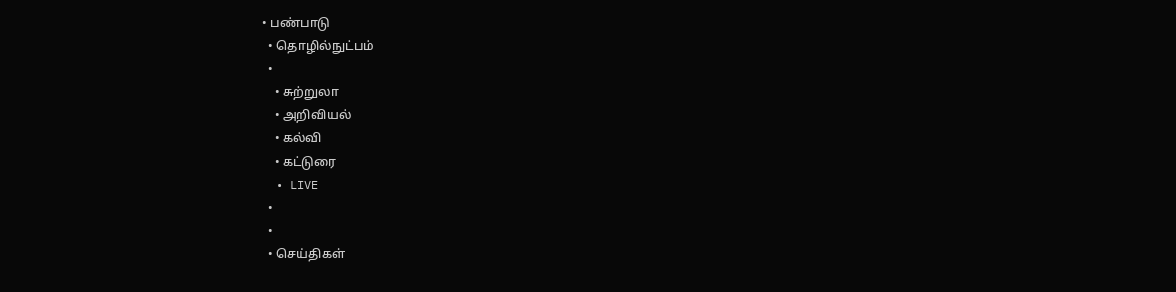• பண்பாடு
  • தொழில்நுட்பம்
  •
    • சுற்றுலா
    • அறிவியல்
    • கல்வி
    • கட்டுரை
  • LIVE
  •
  •
  • செய்திகள்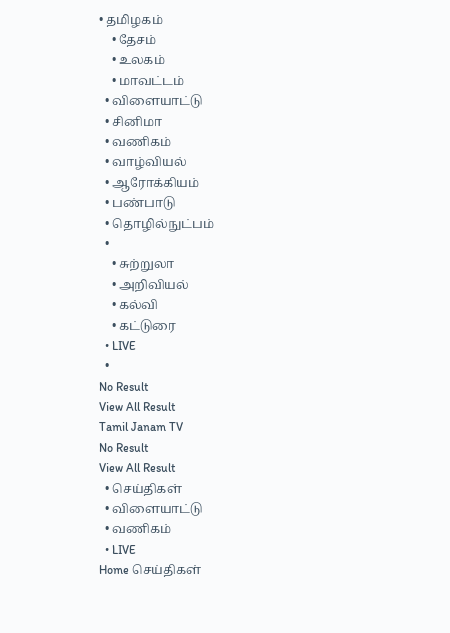• தமிழகம்
    • தேசம்
    • உலகம்
    • மாவட்டம்
  • விளையாட்டு
  • சினிமா
  • வணிகம்
  • வாழ்வியல்
  • ஆரோக்கியம்
  • பண்பாடு
  • தொழில்நுட்பம்
  •
    • சுற்றுலா
    • அறிவியல்
    • கல்வி
    • கட்டுரை
  • LIVE
  •
No Result
View All Result
Tamil Janam TV
No Result
View All Result
  • செய்திகள்
  • விளையாட்டு
  • வணிகம்
  • LIVE
Home செய்திகள்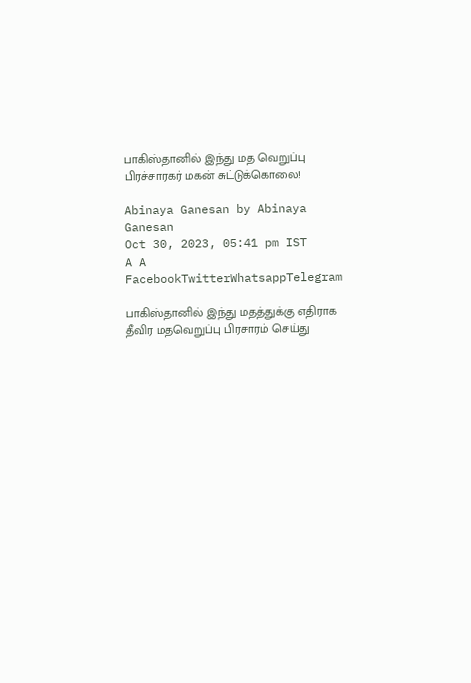பாகிஸ்தானில் இந்து மத வெறுப்பு பிரச்சாரகர் மகன் சுட்டுக்கொலை!

Abinaya Ganesan by Abinaya Ganesan
Oct 30, 2023, 05:41 pm IST
A A
FacebookTwitterWhatsappTelegram

பாகிஸ்தானில் இந்து மதத்துக்கு எதிராக தீவிர மதவெறுப்பு பிரசாரம் செய்து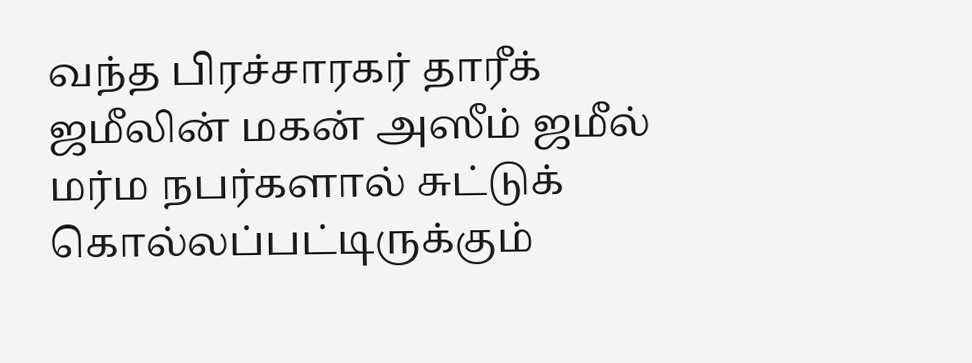வந்த பிரச்சாரகர் தாரீக் ஜமீலின் மகன் அஸீம் ஜமீல் மர்ம நபர்களால் சுட்டுக் கொல்லப்பட்டிருக்கும்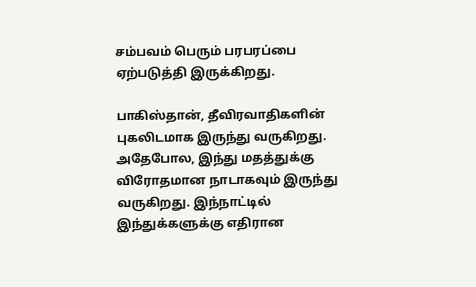சம்பவம் பெரும் பரபரப்பை ஏற்படுத்தி இருக்கிறது.

பாகிஸ்தான், தீவிரவாதிகளின் புகலிடமாக இருந்து வருகிறது. அதேபோல, இந்து மதத்துக்கு விரோதமான நாடாகவும் இருந்து வருகிறது. இந்நாட்டில் இந்துக்களுக்கு எதிரான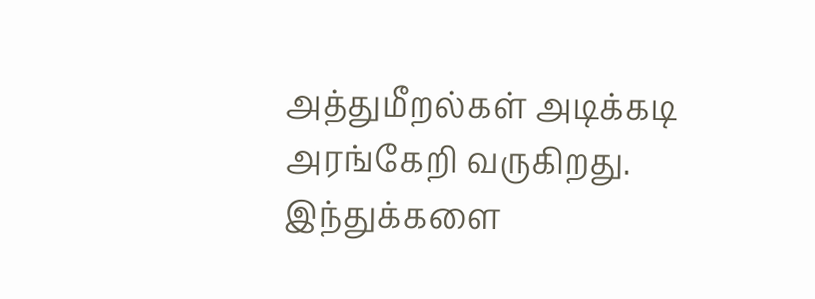அத்துமீறல்கள் அடிக்கடி அரங்கேறி வருகிறது. இந்துக்களை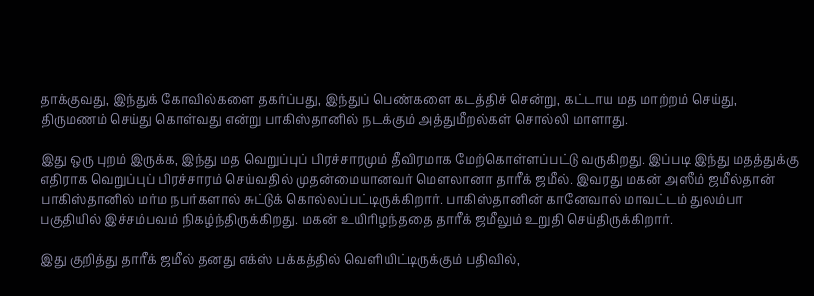தாக்குவது, இந்துக் கோவில்களை தகர்ப்பது, இந்துப் பெண்களை கடத்திச் சென்று, கட்டாய மத மாற்றம் செய்து, திருமணம் செய்து கொள்வது என்று பாகிஸ்தானில் நடக்கும் அத்துமீறல்கள் சொல்லி மாளாது.

இது ஒரு புறம் இருக்க, இந்து மத வெறுப்புப் பிரச்சாரமும் தீவிரமாக மேற்கொள்ளப்பட்டு வருகிறது. இப்படி இந்து மதத்துக்கு எதிராக வெறுப்புப் பிரச்சாரம் செய்வதில் முதன்மையானவர் மௌலானா தாரீக் ஜமீல். இவரது மகன் அஸீம் ஜமீல்தான் பாகிஸ்தானில் மர்ம நபர்களால் சுட்டுக் கொல்லப்பட்டிருக்கிறார். பாகிஸ்தானின் கானேவால் மாவட்டம் துலம்பா பகுதியில் இச்சம்பவம் நிகழ்ந்திருக்கிறது. மகன் உயிரிழந்ததை தாரீக் ஜமீலும் உறுதி செய்திருக்கிறார்.

இது குறித்து தாரீக் ஜமீல் தனது எக்ஸ் பக்கத்தில் வெளியிட்டிருக்கும் பதிவில்,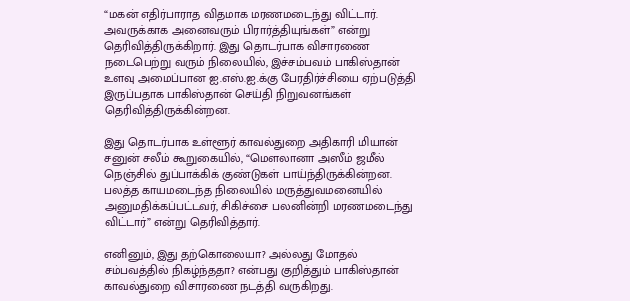“மகன் எதிர்பாராத விதமாக மரணமடைந்து விட்டார். அவருக்காக அனைவரும் பிரார்த்தியுங்கள்” என்று தெரிவித்திருக்கிறார். இது தொடர்பாக விசாரணை நடைபெற்று வரும் நிலையில், இச்சம்பவம் பாகிஸ்தான் உளவு அமைப்பான ஐ.எஸ்.ஐ.க்கு பேரதிர்ச்சியை ஏற்படுத்தி இருப்பதாக பாகிஸ்தான் செய்தி நிறுவனங்கள் தெரிவித்திருக்கின்றன.

இது தொடர்பாக உள்ளூர் காவல்துறை அதிகாரி மியான் சனுன் சலீம் கூறுகையில், “மௌலானா அஸீம் ஜமீல் நெஞ்சில் துப்பாக்கிக் குண்டுகள் பாய்ந்திருக்கின்றன. பலத்த காயமடைந்த நிலையில் மருத்துவமனையில் அனுமதிக்கப்பட்டவர், சிகிச்சை பலனின்றி மரணமடைந்து விட்டார்” என்று தெரிவித்தார்.

எனினும், இது தற்கொலையா? அல்லது மோதல் சம்பவத்தில் நிகழ்ந்ததா? என்பது குறித்தும் பாகிஸ்தான் காவல்துறை விசாரணை நடத்தி வருகிறது.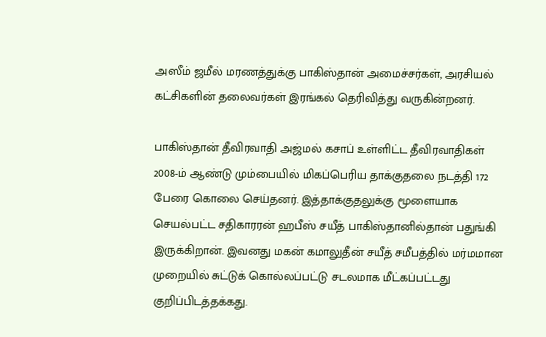அஸீம் ஜமீல் மரணத்துக்கு பாகிஸ்தான் அமைச்சர்கள், அரசியல் கட்சிகளின் தலைவர்கள் இரங்கல் தெரிவித்து வருகின்றனர்.

பாகிஸ்தான் தீவிரவாதி அஜ்மல் கசாப் உள்ளிட்ட தீவிரவாதிகள் 2008-ம் ஆண்டு மும்பையில் மிகப்பெரிய தாக்குதலை நடத்தி 172 பேரை கொலை செய்தனர். இத்தாக்குதலுக்கு மூளையாக செயல்பட்ட சதிகாரரன் ஹபீஸ் சயீத் பாகிஸ்தானில்தான் பதுங்கி இருக்கிறான். இவனது மகன் கமாலுதீன் சயீத் சமீபத்தில் மர்மமான முறையில் சுட்டுக் கொல்லப்பட்டு சடலமாக மீட்கப்பட்டது குறிப்பிடத்தக்கது.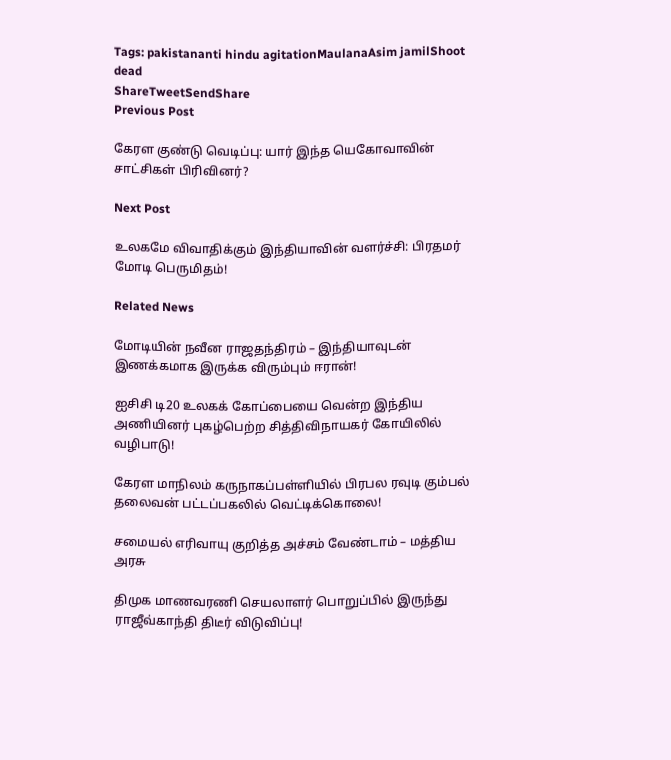Tags: pakistananti hindu agitationMaulanaAsim jamilShoot dead
ShareTweetSendShare
Previous Post

கேரள குண்டு வெடிப்பு: யார் இந்த யெகோவாவின் சாட்சிகள் பிரிவினர்?

Next Post

உலகமே விவாதிக்கும் இந்தியாவின் வளர்ச்சி: பிரதமர் மோடி பெருமிதம்!

Related News

மோடியின் நவீன ராஜதந்திரம் – இந்தியாவுடன் இணக்கமாக இருக்க விரும்பும் ஈரான்!

ஐசிசி டி20 உலகக் கோப்பையை வென்ற இந்திய அணியினர் புகழ்பெற்ற சித்திவிநாயகர் கோயிலில் வழிபாடு!

கேரள மாநிலம் கருநாகப்பள்ளியில் பிரபல ரவுடி கும்பல் தலைவன் பட்டப்பகலில் வெட்டிக்கொலை!

சமையல் எரிவாயு குறித்த அச்சம் வேண்டாம் – மத்திய அரசு

திமுக மாணவரணி செயலாளர் பொறுப்பில் இருந்து ராஜீவ்காந்தி திடீர் விடுவிப்பு!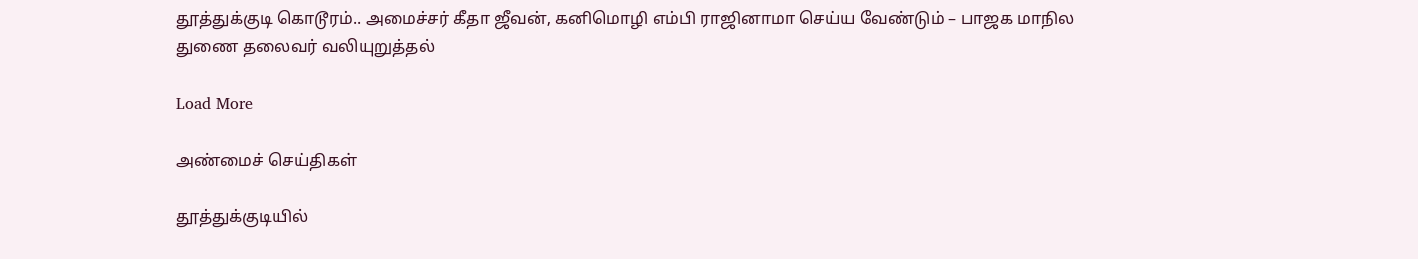தூத்துக்குடி கொடூரம்.. அமைச்சர் கீதா ஜீவன், கனிமொழி எம்பி ராஜினாமா செய்ய வேண்டும் – பாஜக மாநில துணை தலைவர் வலியுறுத்தல்

Load More

அண்மைச் செய்திகள்

தூத்துக்குடியில்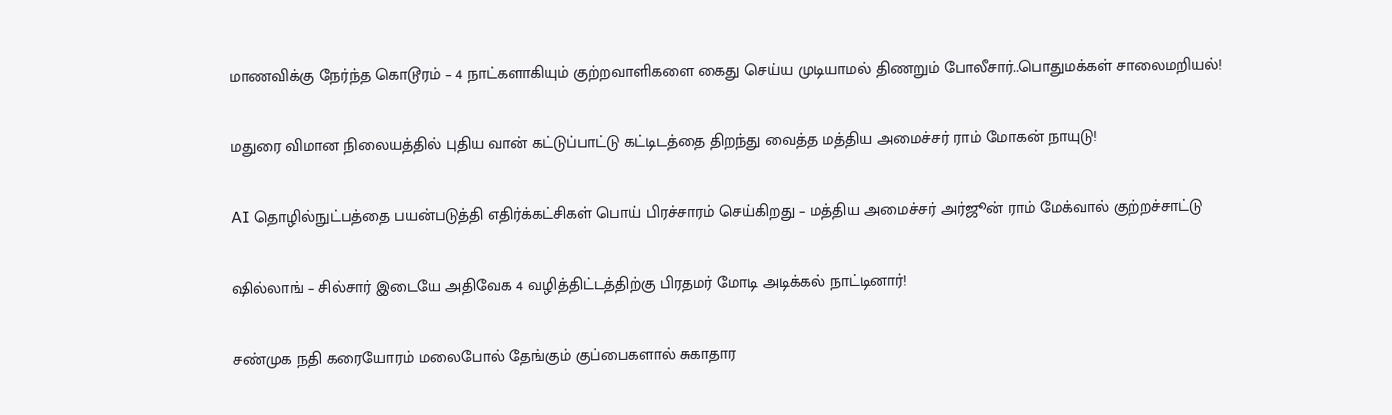மாணவிக்கு நேர்ந்த கொடூரம் – 4 நாட்களாகியும் குற்றவாளிகளை கைது செய்ய முடியாமல் திணறும் போலீசார்..பொதுமக்கள் சாலைமறியல்!

மதுரை விமான நிலையத்தில் புதிய வான் கட்டுப்பாட்டு கட்டிடத்தை திறந்து வைத்த மத்திய அமைச்சர் ராம் மோகன் நாயுடு!

AI தொழில்நுட்பத்தை பயன்படுத்தி எதிர்க்கட்சிகள் பொய் பிரச்சாரம் செய்கிறது – மத்திய அமைச்சர் அர்ஜூன் ராம் மேக்வால் குற்றச்சாட்டு

ஷில்லாங் – சில்சார் இடையே அதிவேக 4 வழித்திட்டத்திற்கு பிரதமர் மோடி அடிக்கல் நாட்டினார்!

சண்முக நதி கரையோரம் மலைபோல் தேங்கும் குப்பைகளால் சுகாதார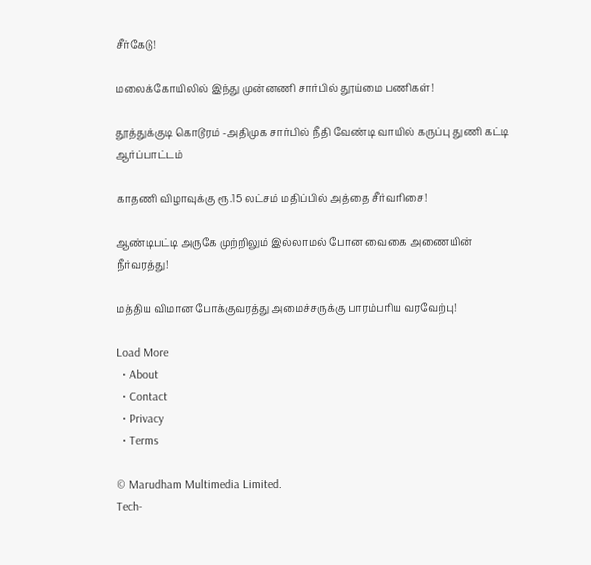சீர்கேடு!

மலைக்கோயிலில் இந்து முன்னணி சார்பில் தூய்மை பணிகள்!

தூத்துக்குடி கொடூரம் -அதிமுக சார்பில் நீதி வேண்டி வாயில் கருப்பு துணி கட்டி ஆர்ப்பாட்டம்

காதணி விழாவுக்கு ரூ.15 லட்சம் மதிப்பில் அத்தை சீர்வரிசை!

ஆண்டிபட்டி அருகே முற்றிலும் இல்லாமல் போன வைகை அணையின் நீர்வரத்து!

மத்திய விமான போக்குவரத்து அமைச்சருக்கு பாரம்பரிய வரவேற்பு!

Load More
  • About
  • Contact
  • Privacy
  • Terms

© Marudham Multimedia Limited.
Tech-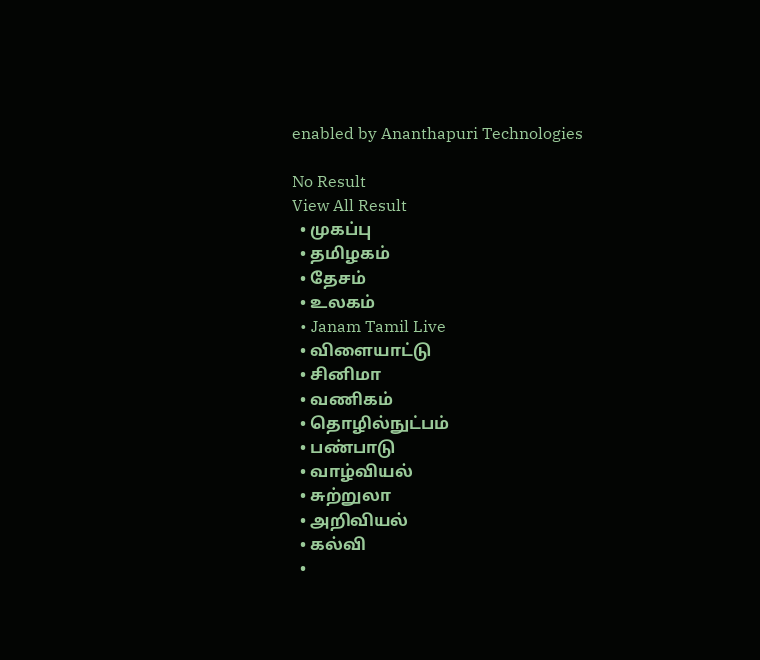enabled by Ananthapuri Technologies

No Result
View All Result
  • முகப்பு
  • தமிழகம்
  • தேசம்
  • உலகம்
  • Janam Tamil Live
  • விளையாட்டு
  • சினிமா
  • வணிகம்
  • தொழில்நுட்பம்
  • பண்பாடு
  • வாழ்வியல்
  • சுற்றுலா
  • அறிவியல்
  • கல்வி
  •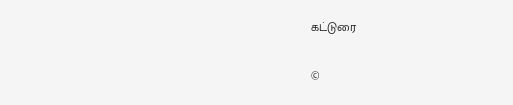கட்டுரை

©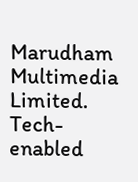Marudham Multimedia Limited.
Tech-enabled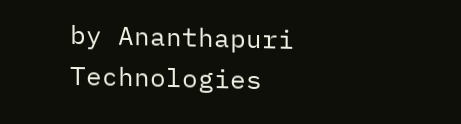by Ananthapuri Technologies